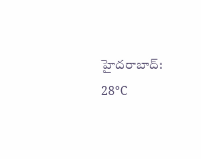హైదరాబాద్: 28°C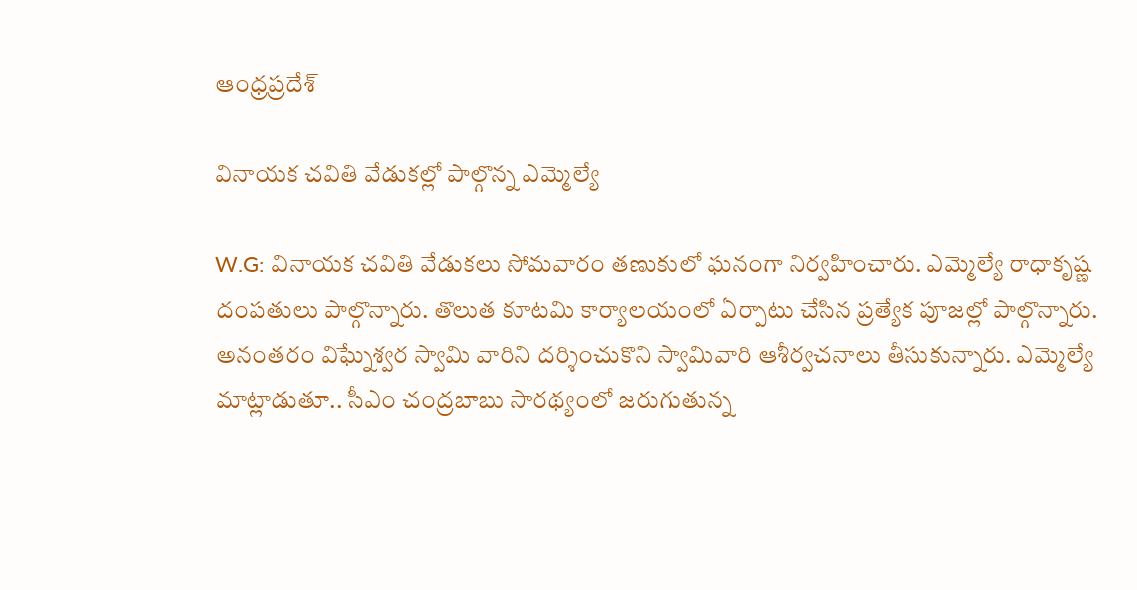ఆంధ్రప్రదేశ్

వినాయక చవితి వేడుకల్లో పాల్గొన్న ఎమ్మెల్యే

W.G: వినాయక చవితి వేడుకలు సోమవారం తణుకులో ఘనంగా నిర్వహించారు. ఎమ్మెల్యే రాధాకృష్ణ దంపతులు పాల్గొన్నారు. తొలుత కూటమి కార్యాలయంలో ఏర్పాటు చేసిన ప్రత్యేక పూజల్లో పాల్గొన్నారు. అనంతరం విఘ్నేశ్వర స్వామి వారిని దర్శించుకొని స్వామివారి ఆశీర్వచనాలు తీసుకున్నారు. ఎమ్మెల్యే మాట్లాడుతూ.. సీఎం చంద్రబాబు సారథ్యంలో జరుగుతున్న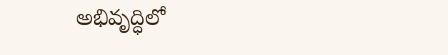అభివృద్ధిలో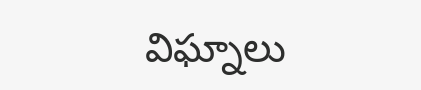విఘ్నాలు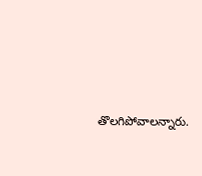తొలగిపోవాలన్నారు.